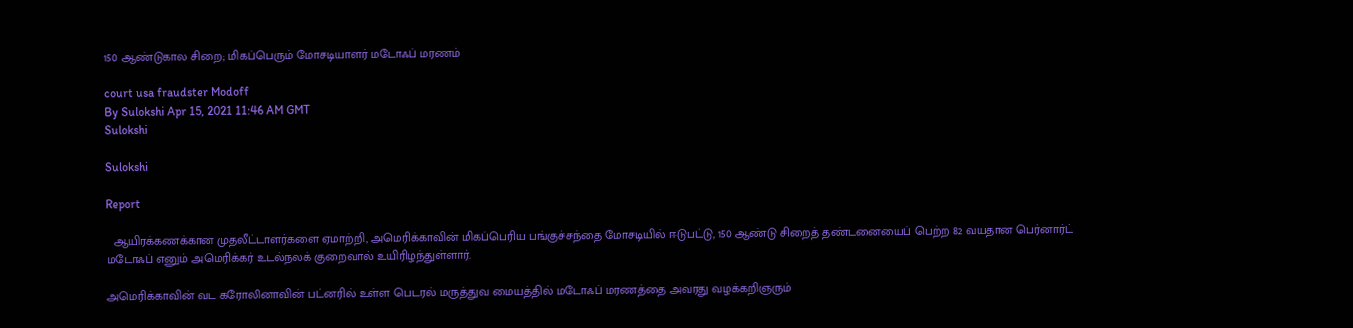150 ஆண்டுகால சிறை; மிகப்பெரும் மோசடியாளர் மடோஃப் மரணம்

court usa fraudster Modoff
By Sulokshi Apr 15, 2021 11:46 AM GMT
Sulokshi

Sulokshi

Report

  ஆயிரக்கணக்கான முதலீட்டாளர்களை ஏமாற்றி, அமெரிக்காவின் மிகப்பெரிய பங்குச்சந்தை மோசடியில் ஈடுபட்டு, 150 ஆண்டு சிறைத் தண்டனையைப் பெற்ற 82 வயதான பெர்னார்ட் மடோஃப் எனும் அமெரிக்கர் உடல்நலக் குறைவால் உயிரிழந்துள்ளார்.

அமெரிக்காவின் வட கரோலினாவின் பட்னரில் உள்ள பெடரல் மருத்துவ மையத்தில் மடோஃப் மரணத்தை அவரது வழக்கறிஞரும்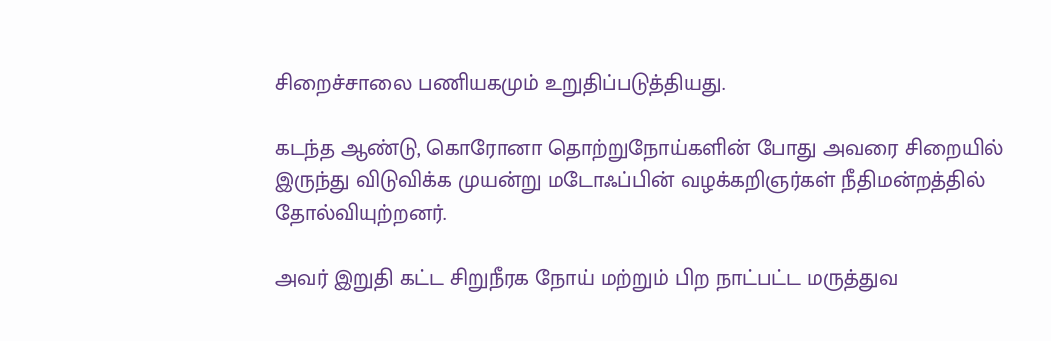சிறைச்சாலை பணியகமும் உறுதிப்படுத்தியது.

கடந்த ஆண்டு, கொரோனா தொற்றுநோய்களின் போது அவரை சிறையில் இருந்து விடுவிக்க முயன்று மடோஃப்பின் வழக்கறிஞர்கள் நீதிமன்றத்தில் தோல்வியுற்றனர்.

அவர் இறுதி கட்ட சிறுநீரக நோய் மற்றும் பிற நாட்பட்ட மருத்துவ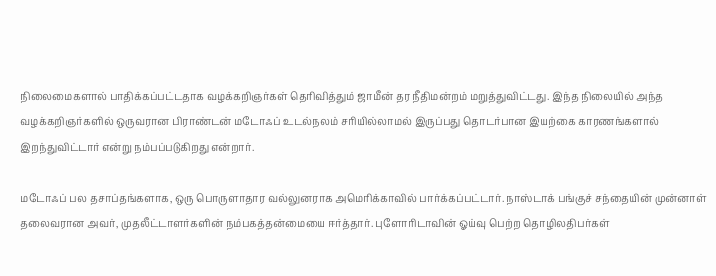நிலைமைகளால் பாதிக்கப்பட்டதாக வழக்கறிஞர்கள் தெரிவித்தும் ஜாமீன் தர நீதிமன்றம் மறுத்துவிட்டது. இந்த நிலையில் அந்த வழக்கறிஞர்களில் ஒருவரான பிராண்டன் மடோஃப் உடல்நலம் சரியில்லாமல் இருப்பது தொடர்பான இயற்கை காரணங்களால் இறந்துவிட்டார் என்று நம்பப்படுகிறது என்றார்.

மடோஃப் பல தசாப்தங்களாக, ஒரு பொருளாதார வல்லுனராக அமெரிக்காவில் பார்க்கப்பட்டார். நாஸ்டாக் பங்குச் சந்தையின் முன்னாள் தலைவரான அவர், முதலீட்டாளர்களின் நம்பகத்தன்மையை ஈர்த்தார். புளோரிடாவின் ஓய்வு பெற்ற தொழிலதிபர்கள்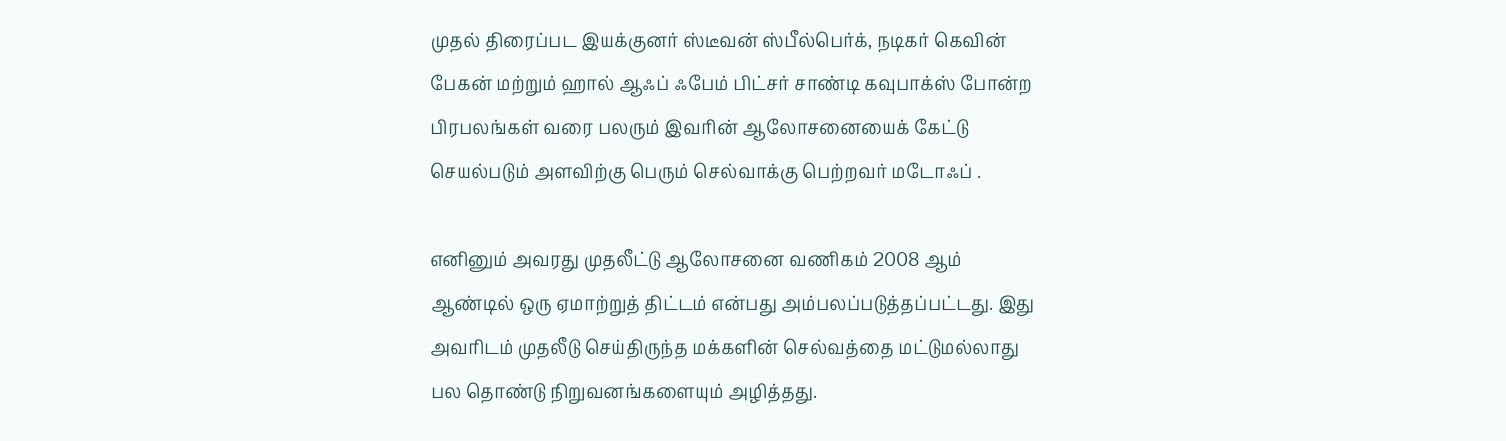முதல் திரைப்பட இயக்குனர் ஸ்டீவன் ஸ்பீல்பெர்க், நடிகர் கெவின் பேகன் மற்றும் ஹால் ஆஃப் ஃபேம் பிட்சர் சாண்டி கவுபாக்ஸ் போன்ற பிரபலங்கள் வரை பலரும் இவரின் ஆலோசனையைக் கேட்டு செயல்படும் அளவிற்கு பெரும் செல்வாக்கு பெற்றவர் மடோஃப் .

எனினும் அவரது முதலீட்டு ஆலோசனை வணிகம் 2008 ஆம் ஆண்டில் ஒரு ஏமாற்றுத் திட்டம் என்பது அம்பலப்படுத்தப்பட்டது. இது அவரிடம் முதலீடு செய்திருந்த மக்களின் செல்வத்தை மட்டுமல்லாது பல தொண்டு நிறுவனங்களையும் அழித்தது.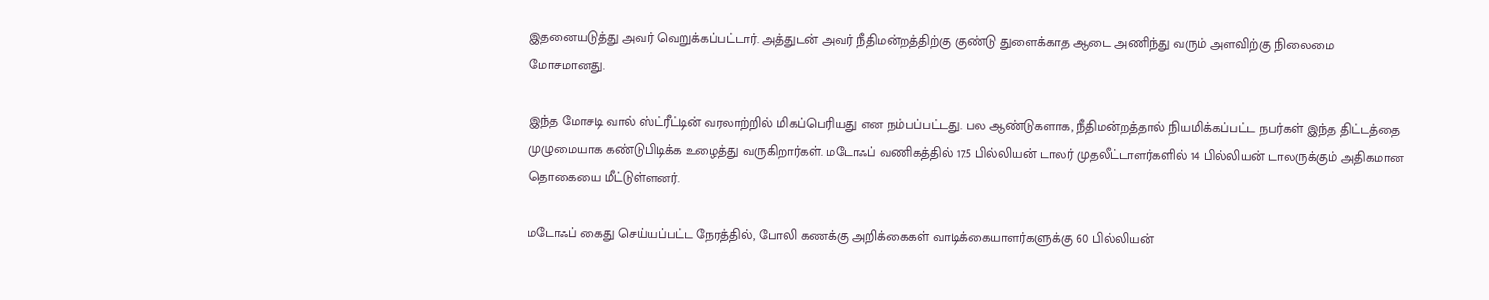இதனையடுத்து அவர் வெறுக்கப்பட்டார். அத்துடன் அவர் நீதிமன்றத்திற்கு குண்டு துளைக்காத ஆடை அணிந்து வரும் அளவிற்கு நிலைமை மோசமானது.

இந்த மோசடி வால் ஸ்ட்ரீட்டின் வரலாற்றில் மிகப்பெரியது என நம்பப்பட்டது. பல ஆண்டுகளாக, நீதிமன்றத்தால் நியமிக்கப்பட்ட நபர்கள் இந்த திட்டத்தை முழுமையாக கண்டுபிடிக்க உழைத்து வருகிறார்கள். மடோஃப் வணிகத்தில் 17.5 பில்லியன் டாலர் முதலீட்டாளர்களில் 14 பில்லியன் டாலருக்கும் அதிகமான தொகையை மீட்டுள்ளனர்.

மடோஃப் கைது செய்யப்பட்ட நேரத்தில், போலி கணக்கு அறிக்கைகள் வாடிக்கையாளர்களுக்கு 60 பில்லியன்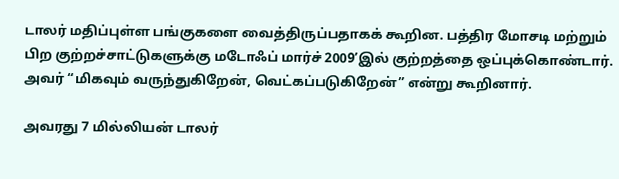டாலர் மதிப்புள்ள பங்குகளை வைத்திருப்பதாகக் கூறின. பத்திர மோசடி மற்றும் பிற குற்றச்சாட்டுகளுக்கு மடோஃப் மார்ச் 2009’இல் குற்றத்தை ஒப்புக்கொண்டார். அவர் “மிகவும் வருந்துகிறேன், வெட்கப்படுகிறேன்” என்று கூறினார்.

அவரது 7 மில்லியன் டாலர்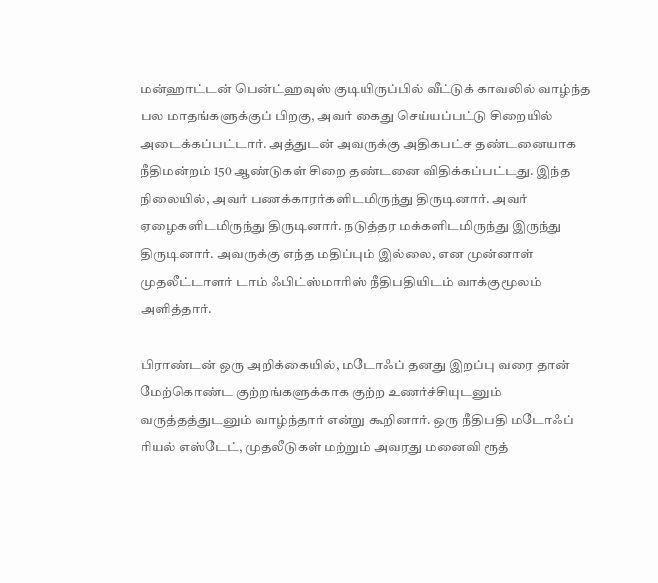மன்ஹாட்டன் பென்ட்ஹவுஸ் குடியிருப்பில் வீட்டுக் காவலில் வாழ்ந்த பல மாதங்களுக்குப் பிறகு, அவர் கைது செய்யப்பட்டு சிறையில் அடைக்கப்பட்டார். அத்துடன் அவருக்கு அதிகபட்ச தண்டனையாக நீதிமன்றம் 150 ஆண்டுகள் சிறை தண்டனை விதிக்கப்பட்டது. இந்த நிலையில், அவர் பணக்காரர்களிடமிருந்து திருடினார். அவர் ஏழைகளிடமிருந்து திருடினார். நடுத்தர மக்களிடமிருந்து இருந்து திருடினார். அவருக்கு எந்த மதிப்பும் இல்லை, என முன்னாள் முதலீட்டாளர் டாம் ஃபிட்ஸ்மாரிஸ் நீதிபதியிடம் வாக்குமூலம் அளித்தார்.

பிராண்டன் ஒரு அறிக்கையில், மடோஃப் தனது இறப்பு வரை தான் மேற்கொண்ட குற்றங்களுக்காக குற்ற உணர்ச்சியுடனும் வருத்தத்துடனும் வாழ்ந்தார் என்று கூறினார். ஒரு நீதிபதி மடோஃப் ரியல் எஸ்டேட், முதலீடுகள் மற்றும் அவரது மனைவி ரூத்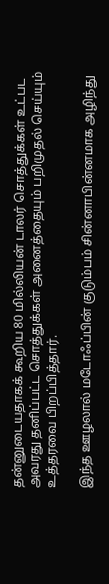தன்னுடையதாகக் கூறிய 80 மில்லியன் டாலர் சொத்துக்கள் உட்பட அவரது தனிப்பட்ட சொத்துக்கள் அனைத்தையும் பறிமுதல் செய்யும் உத்தரவை பிறப்பித்தார்.

இந்த ஊழலால் மடோஃப்பின் குடும்பம் சின்னாபின்னமாக அழிந்து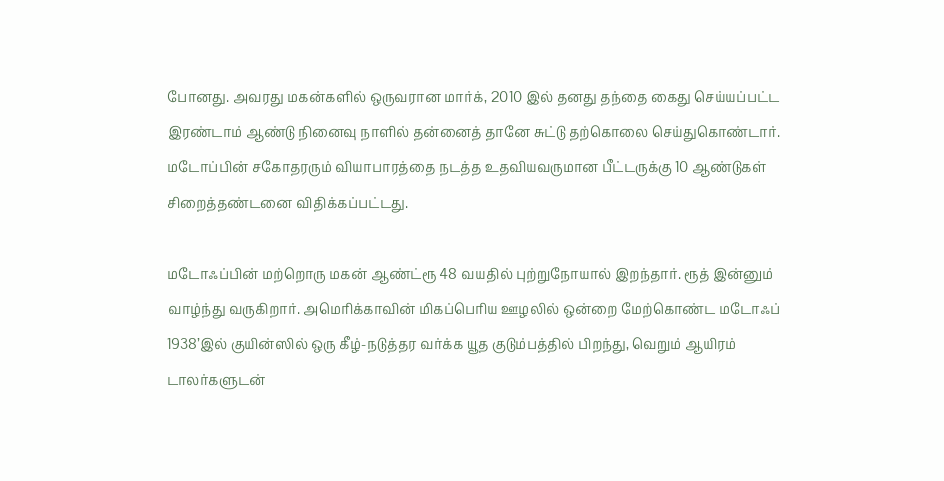போனது. அவரது மகன்களில் ஒருவரான மார்க், 2010 இல் தனது தந்தை கைது செய்யப்பட்ட இரண்டாம் ஆண்டு நினைவு நாளில் தன்னைத் தானே சுட்டு தற்கொலை செய்துகொண்டார். மடோப்பின் சகோதரரும் வியாபாரத்தை நடத்த உதவியவருமான பீட்டருக்கு 10 ஆண்டுகள் சிறைத்தண்டனை விதிக்கப்பட்டது.

மடோஃப்பின் மற்றொரு மகன் ஆண்ட்ரூ 48 வயதில் புற்றுநோயால் இறந்தார். ரூத் இன்னும் வாழ்ந்து வருகிறார். அமெரிக்காவின் மிகப்பெரிய ஊழலில் ஒன்றை மேற்கொண்ட மடோஃப் 1938’இல் குயின்ஸில் ஒரு கீழ்-நடுத்தர வர்க்க யூத குடும்பத்தில் பிறந்து, வெறும் ஆயிரம் டாலர்களுடன்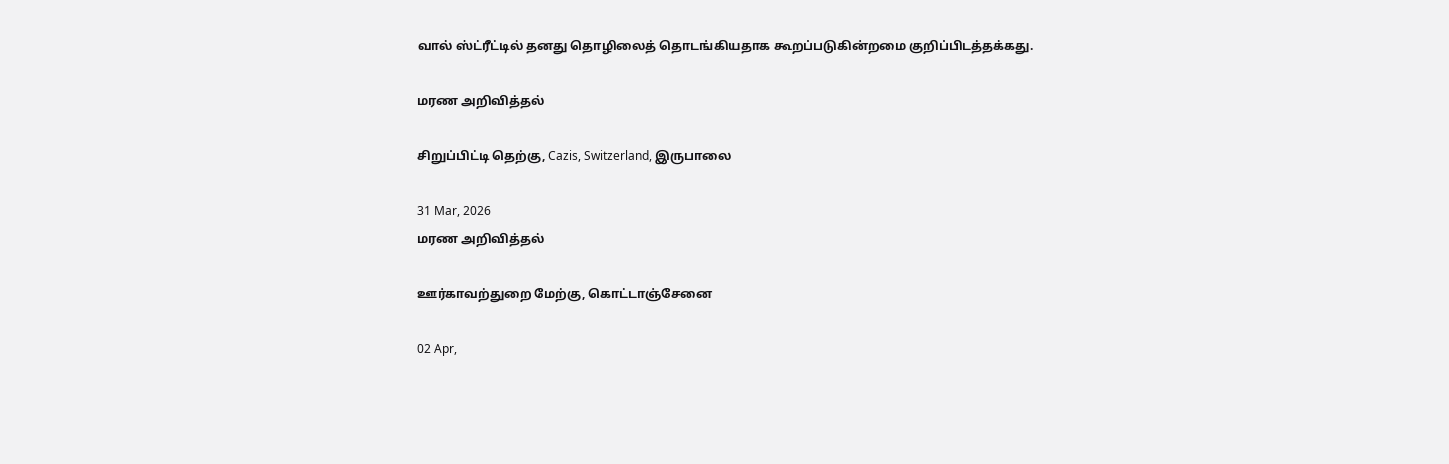வால் ஸ்ட்ரீட்டில் தனது தொழிலைத் தொடங்கியதாக கூறப்படுகின்றமை குறிப்பிடத்தக்கது.

மரண அறிவித்தல்

சிறுப்பிட்டி தெற்கு, Cazis, Switzerland, இருபாலை

31 Mar, 2026
மரண அறிவித்தல்

ஊர்காவற்துறை மேற்கு, கொட்டாஞ்சேனை

02 Apr,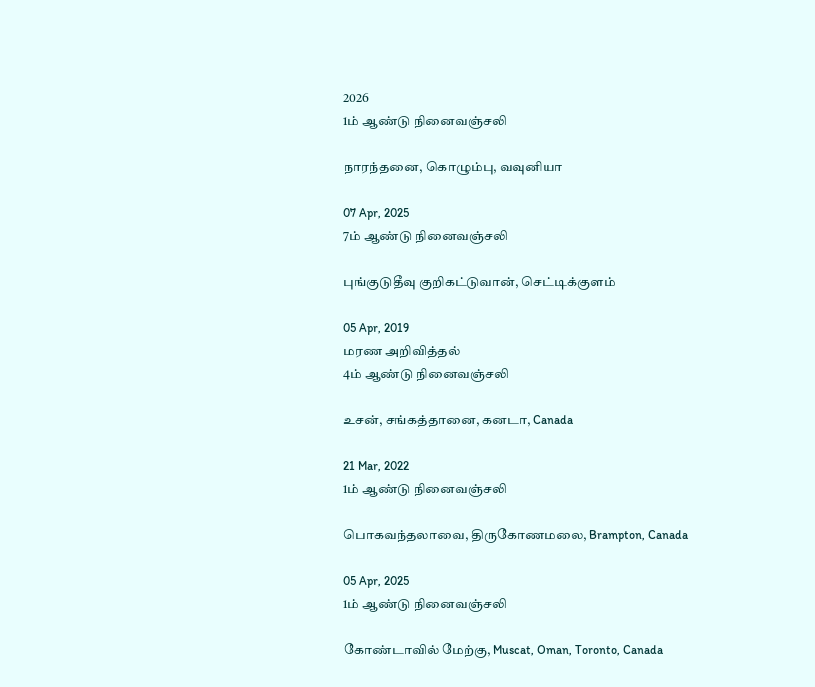2026
1ம் ஆண்டு நினைவஞ்சலி

நாரந்தனை, கொழும்பு, வவுனியா

07 Apr, 2025
7ம் ஆண்டு நினைவஞ்சலி

புங்குடுதீவு குறிகட்டுவான், செட்டிக்குளம்

05 Apr, 2019
மரண அறிவித்தல்
4ம் ஆண்டு நினைவஞ்சலி

உசன், சங்கத்தானை, கனடா, Canada

21 Mar, 2022
1ம் ஆண்டு நினைவஞ்சலி

பொகவந்தலாவை, திருகோணமலை, Brampton, Canada

05 Apr, 2025
1ம் ஆண்டு நினைவஞ்சலி

கோண்டாவில் மேற்கு, Muscat, Oman, Toronto, Canada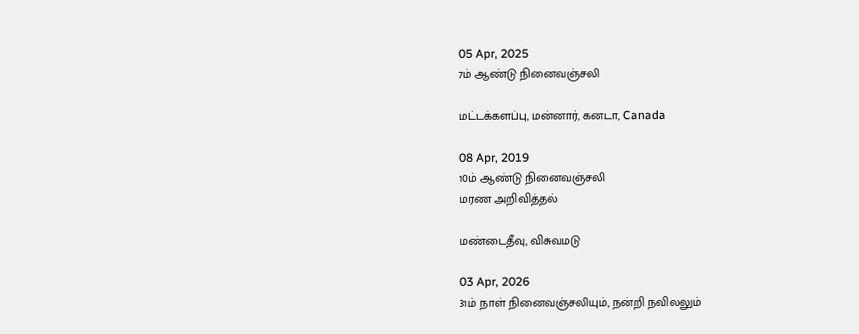05 Apr, 2025
7ம் ஆண்டு நினைவஞ்சலி

மட்டக்களப்பு, மன்னார், கனடா, Canada

08 Apr, 2019
10ம் ஆண்டு நினைவஞ்சலி
மரண அறிவித்தல்

மண்டைதீவு, விசுவமடு

03 Apr, 2026
31ம் நாள் நினைவஞ்சலியும், நன்றி நவிலலும்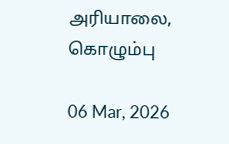அரியாலை, கொழும்பு

06 Mar, 2026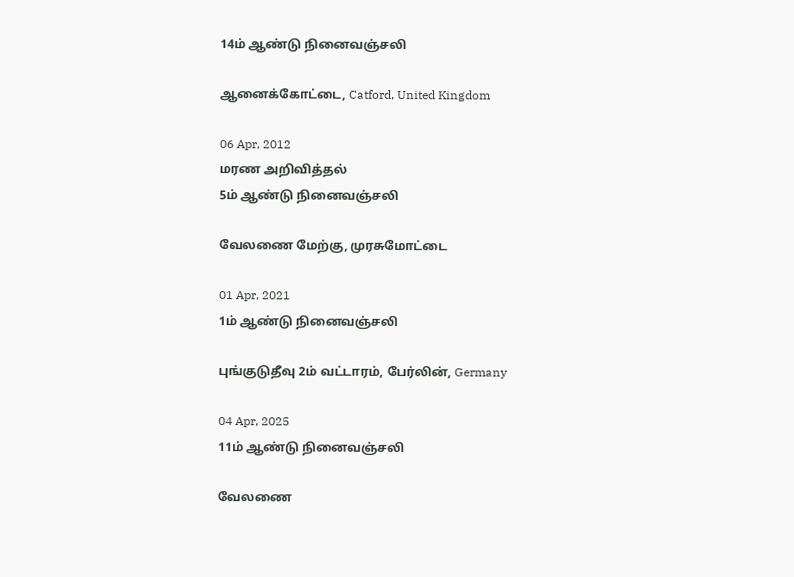14ம் ஆண்டு நினைவஞ்சலி

ஆனைக்கோட்டை, Catford, United Kingdom

06 Apr, 2012
மரண அறிவித்தல்
5ம் ஆண்டு நினைவஞ்சலி

வேலணை மேற்கு, முரசுமோட்டை

01 Apr, 2021
1ம் ஆண்டு நினைவஞ்சலி

புங்குடுதீவு 2ம் வட்டாரம், பேர்லின், Germany

04 Apr, 2025
11ம் ஆண்டு நினைவஞ்சலி

வேலணை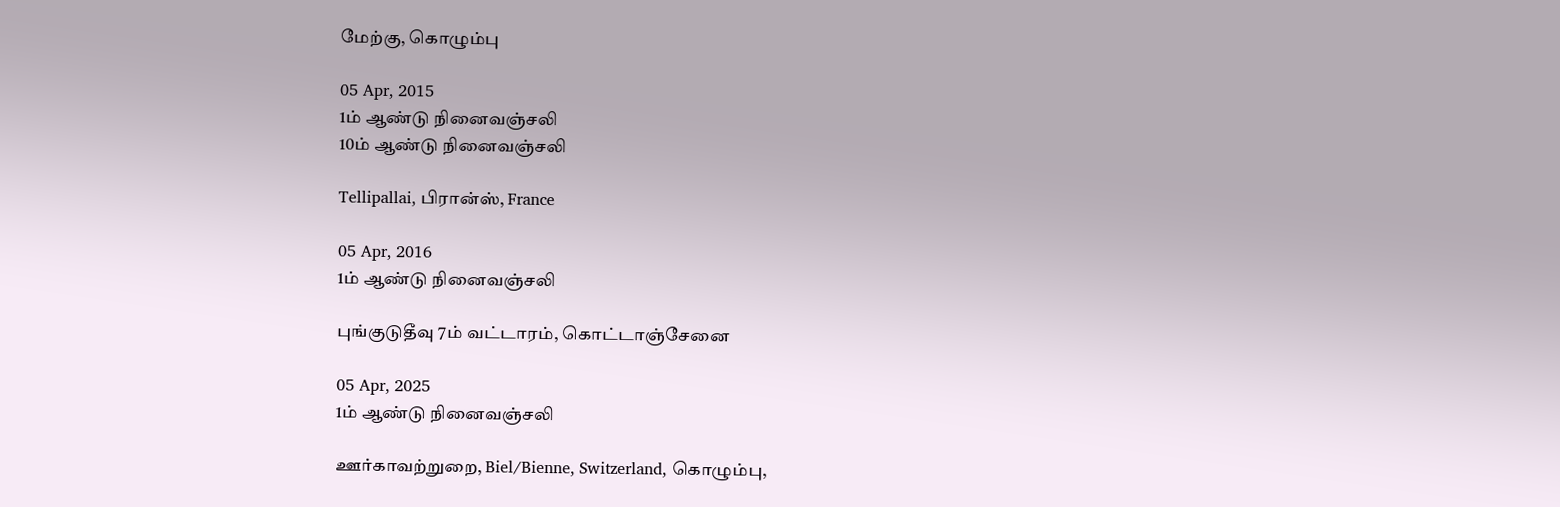மேற்கு, கொழும்பு

05 Apr, 2015
1ம் ஆண்டு நினைவஞ்சலி
10ம் ஆண்டு நினைவஞ்சலி

Tellipallai, பிரான்ஸ், France

05 Apr, 2016
1ம் ஆண்டு நினைவஞ்சலி

புங்குடுதீவு 7ம் வட்டாரம், கொட்டாஞ்சேனை

05 Apr, 2025
1ம் ஆண்டு நினைவஞ்சலி

ஊர்காவற்றுறை, Biel/Bienne, Switzerland, கொழும்பு,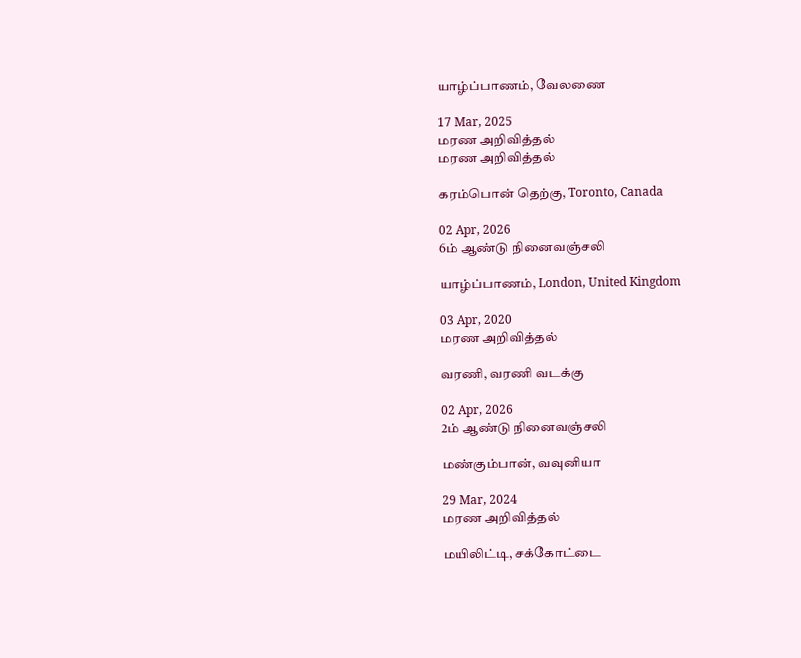யாழ்ப்பாணம், வேலணை

17 Mar, 2025
மரண அறிவித்தல்
மரண அறிவித்தல்

கரம்பொன் தெற்கு, Toronto, Canada

02 Apr, 2026
6ம் ஆண்டு நினைவஞ்சலி

யாழ்ப்பாணம், London, United Kingdom

03 Apr, 2020
மரண அறிவித்தல்

வரணி, வரணி வடக்கு

02 Apr, 2026
2ம் ஆண்டு நினைவஞ்சலி

மண்கும்பான், வவுனியா

29 Mar, 2024
மரண அறிவித்தல்

மயிலிட்டி, சக்கோட்டை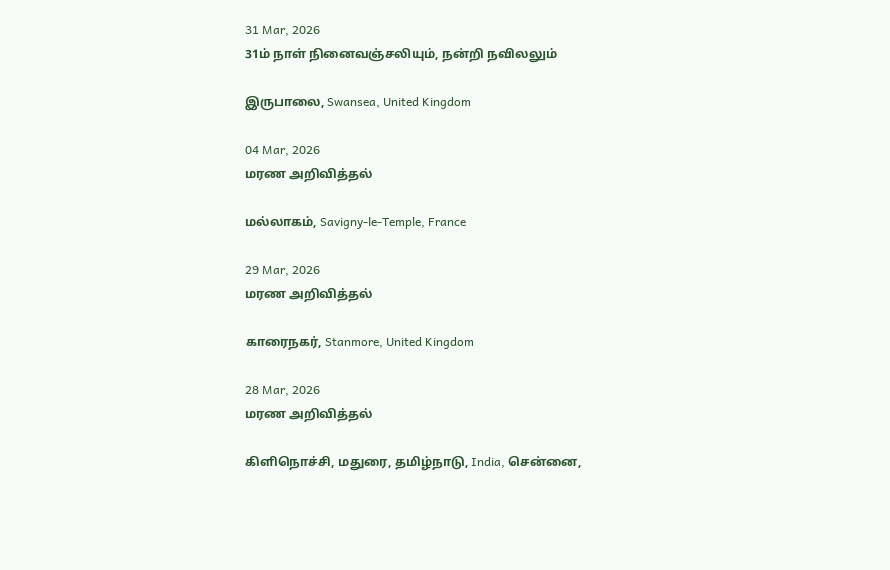31 Mar, 2026
31ம் நாள் நினைவஞ்சலியும், நன்றி நவிலலும்

இருபாலை, Swansea, United Kingdom

04 Mar, 2026
மரண அறிவித்தல்

மல்லாகம், Savigny-le-Temple, France

29 Mar, 2026
மரண அறிவித்தல்

காரைநகர், Stanmore, United Kingdom

28 Mar, 2026
மரண அறிவித்தல்

கிளிநொச்சி, மதுரை, தமிழ்நாடு, India, சென்னை,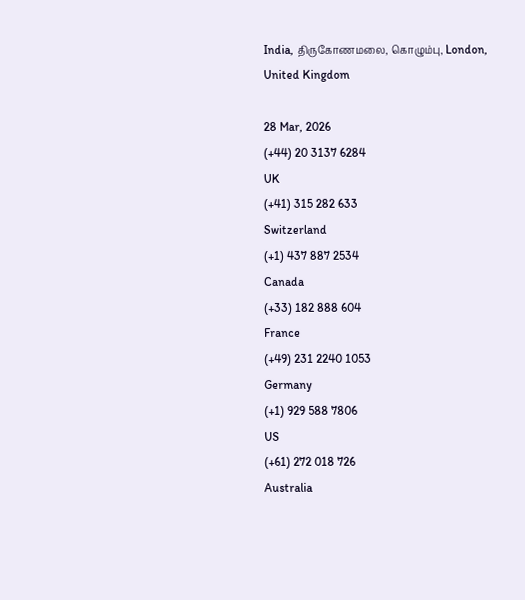India, திருகோணமலை, கொழும்பு, London, United Kingdom

28 Mar, 2026
(+44) 20 3137 6284
UK
(+41) 315 282 633
Switzerland
(+1) 437 887 2534
Canada
(+33) 182 888 604
France
(+49) 231 2240 1053
Germany
(+1) 929 588 7806
US
(+61) 272 018 726
Australia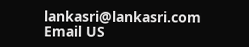lankasri@lankasri.com
Email US